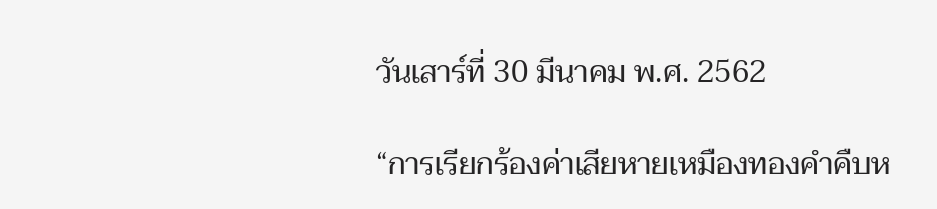วันเสาร์ที่ 30 มีนาคม พ.ศ. 2562

“การเรียกร้องค่าเสียหายเหมืองทองคำคืบห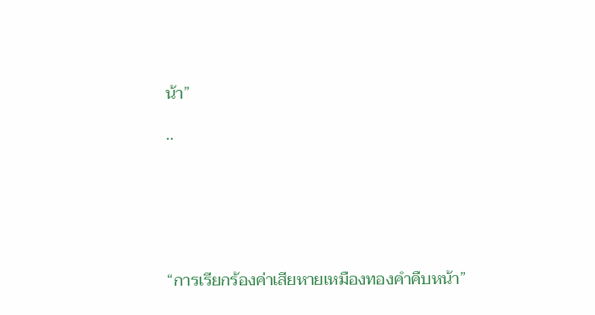น้า”

..






“การเรียกร้องค่าเสียหายเหมืองทองคำคืบหน้า”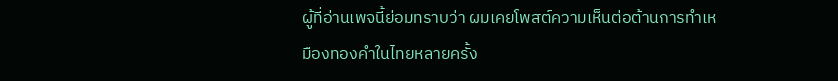ผู้ที่อ่านเพจนี้ย่อมทราบว่า ผมเคยโพสต์ความเห็นต่อต้านการทำเหมืองทองคำในไทยหลายครั้ง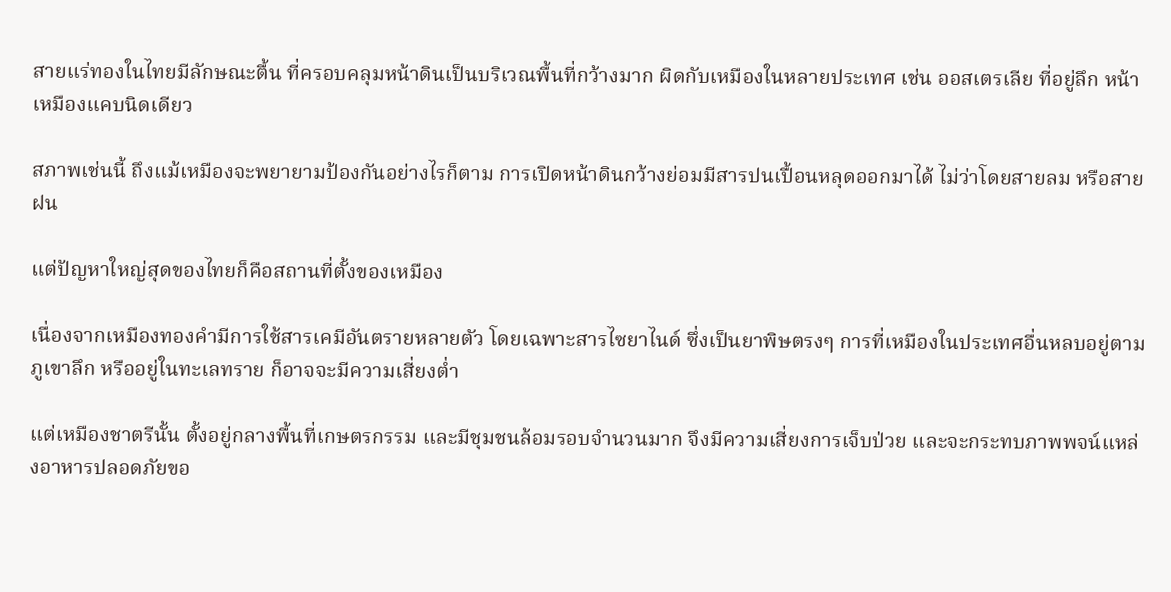สายแร่ทองในไทยมีลักษณะตื้น ที่ครอบคลุมหน้าดินเป็นบริเวณพื้นที่กว้างมาก ผิดกับเหมืองในหลายประเทศ เช่น ออสเตรเลีย ที่อยู่ลึก หน้าเหมืองแคบนิดเดียว

สภาพเช่นนี้ ถึงแม้เหมืองจะพยายามป้องกันอย่างไรก็ตาม การเปิดหน้าดินกว้างย่อมมีสารปนเปื้อนหลุดออกมาได้ ไม่ว่าโดยสายลม หรือสายฝน

แต่ปัญหาใหญ่สุดของไทยก็คือสถานที่ตั้งของเหมือง

เนื่องจากเหมืองทองคำมีการใช้สารเคมีอันตรายหลายตัว โดยเฉพาะสารไซยาไนด์ ซึ่งเป็นยาพิษตรงๆ การที่เหมืองในประเทศอื่นหลบอยู่ตามภูเขาลึก หรืออยู่ในทะเลทราย ก็อาจจะมีความเสี่ยงต่ำ

แต่เหมืองชาตรีนั้น ตั้งอยู่กลางพื้นที่เกษตรกรรม และมีชุมชนล้อมรอบจำนวนมาก จึงมีความเสี่ยงการเจ็บป่วย และจะกระทบภาพพจน์แหล่งอาหารปลอดภัยขอ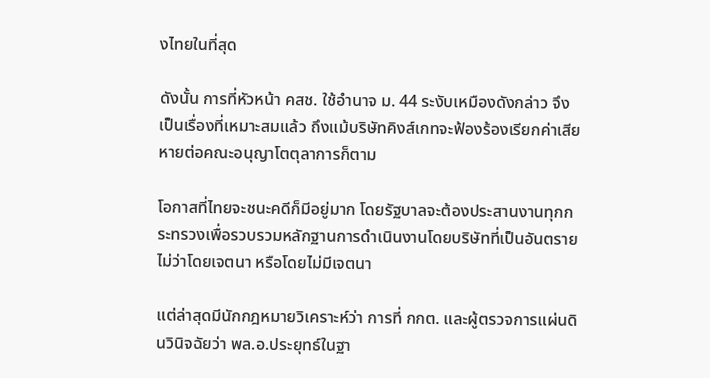งไทยในที่สุด

ดังนั้น การที่หัวหน้า คสช. ใช้อำนาจ ม. 44 ระงับเหมืองดังกล่าว จึงเป็นเรื่องที่เหมาะสมแล้ว ถึงแม้บริษัทคิงส์เกทจะฟ้องร้องเรียกค่าเสียหายต่อคณะอนุญาโตตุลาการก็ตาม

โอกาสที่ไทยจะชนะคดีก็มีอยู่มาก โดยรัฐบาลจะต้องประสานงานทุกกระทรวงเพื่อรวบรวมหลักฐานการดำเนินงานโดยบริษัทที่เป็นอันตราย ไม่ว่าโดยเจตนา หรือโดยไม่มีเจตนา

แต่ล่าสุดมีนักกฎหมายวิเคราะห์ว่า การที่ กกต. และผู้ตรวจการแผ่นดินวินิจฉัยว่า พล.อ.ประยุทธ์ในฐา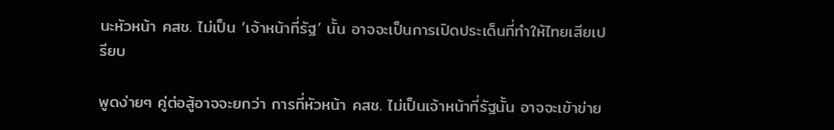นะหัวหน้า คสช. ไม่เป็น ‘เจ้าหน้าที่รัฐ’ นั้น อาจจะเป็นการเปิดประเด็นที่ทำให้ไทยเสียเปรียบ

พูดง่ายๆ คู่ต่อสู้อาจจะยกว่า การที่หัวหน้า คสช. ไม่เป็นเจ้าหน้าที่รัฐนั้น อาจจะเข้าข่าย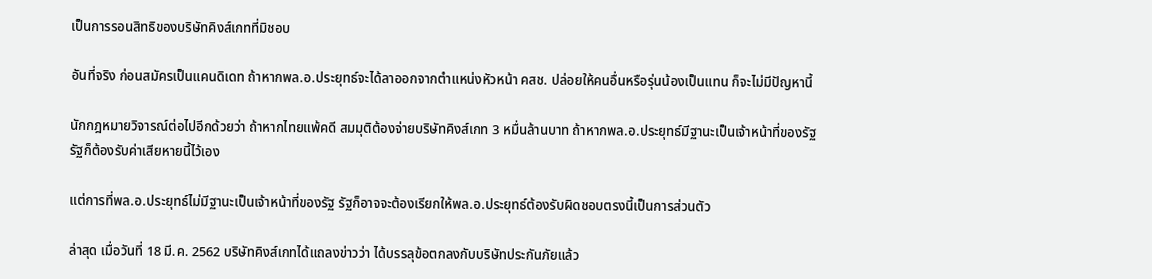เป็นการรอนสิทธิของบริษัทคิงส์เกทที่มิชอบ

อันที่จริง ก่อนสมัครเป็นแคนดิเดท ถ้าหากพล.อ.ประยุทธ์จะได้ลาออกจากตำแหน่งหัวหน้า คสช. ปล่อยให้คนอื่นหรือรุ่นน้องเป็นแทน ก็จะไม่มีปัญหานี้

นักกฎหมายวิจารณ์ต่อไปอีกด้วยว่า ถ้าหากไทยแพ้คดี สมมุติต้องจ่ายบริษัทคิงส์เกท 3 หมื่นล้านบาท ถ้าหากพล.อ.ประยุทธ์มีฐานะเป็นเจ้าหน้าที่ของรัฐ รัฐก็ต้องรับค่าเสียหายนี้ไว้เอง

แต่การที่พล.อ.ประยุทธ์ไม่มีฐานะเป็นเจ้าหน้าที่ของรัฐ รัฐก็อาจจะต้องเรียกให้พล.อ.ประยุทธ์ต้องรับผิดชอบตรงนี้เป็นการส่วนตัว

ล่าสุด เมื่อวันที่ 18 มี.ค. 2562 บริษัทคิงส์เกทได้แถลงข่าวว่า ได้บรรลุข้อตกลงกับบริษัทประกันภัยแล้ว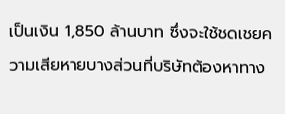เป็นเงิน 1,850 ล้านบาท ซึ่งจะใช้ชดเชยความเสียหายบางส่วนที่บริษัทต้องหาทาง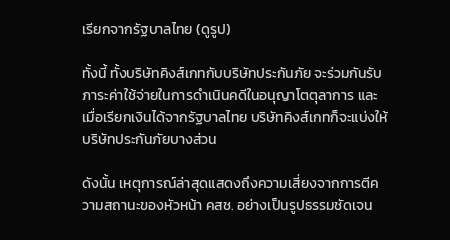เรียกจากรัฐบาลไทย (ดูรูป)

ทั้งนี้ ทั้งบริษัทคิงส์เกทกับบริษัทประกันภัย จะร่วมกันรับภาระค่าใช้จ่ายในการดำเนินคดีในอนุญาโตตุลาการ และเมื่อเรียกเงินได้จากรัฐบาลไทย บริษัทคิงส์เกทก็จะแบ่งให้บริษัทประกันภัยบางส่วน

ดังนั้น เหตุการณ์ล่าสุดแสดงถึงความเสี่ยงจากการตีความสถานะของหัวหน้า คสช. อย่างเป็นรูปธรรมชัดเจน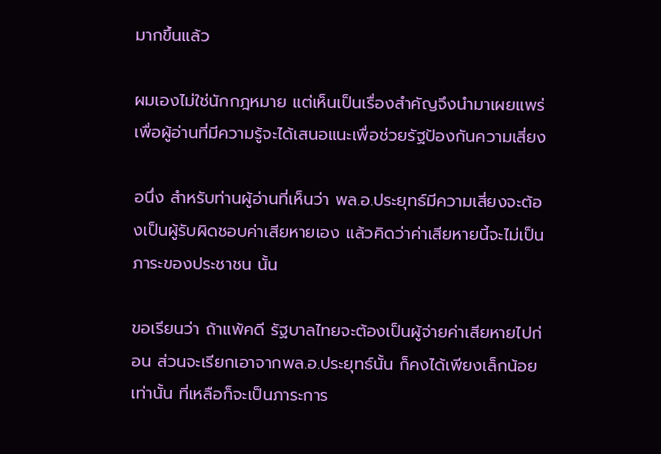มากขึ้นแล้ว

ผมเองไม่ใช่นักกฎหมาย แต่เห็นเป็นเรื่องสำคัญจึงนำมาเผยแพร่ เพื่อผู้อ่านที่มีความรู้จะได้เสนอแนะเพื่อช่วยรัฐป้องกันความเสี่ยง

อนึ่ง สำหรับท่านผู้อ่านที่เห็นว่า พล.อ.ประยุทธ์มีความเสี่ยงจะต้องเป็นผู้รับผิดชอบค่าเสียหายเอง แล้วคิดว่าค่าเสียหายนี้จะไม่เป็นภาระของประชาชน นั้น

ขอเรียนว่า ถ้าแพ้คดี รัฐบาลไทยจะต้องเป็นผู้จ่ายค่าเสียหายไปก่อน ส่วนจะเรียกเอาจากพล.อ.ประยุทธ์นั้น ก็คงได้เพียงเล็กน้อยเท่านั้น ที่เหลือก็จะเป็นภาระการ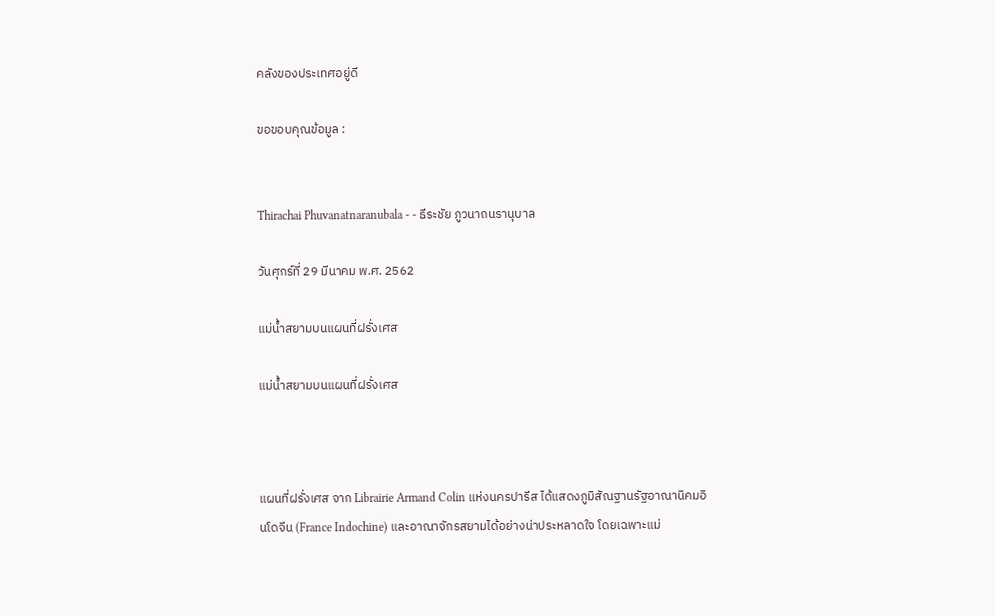คลังของประเทศอยู่ดี

ขอขอบคุณข้อมูล :


Thirachai Phuvanatnaranubala - - ธีระชัย ภูวนาถนรานุบาล

วันศุกร์ที่ 29 มีนาคม พ.ศ. 2562

แม่น้ำสยามบนแผนที่ฝรั่งเศส

แม่น้ำสยามบนแผนที่ฝรั่งเศส



แผนที่ฝรั่งเศส จาก Librairie Armand Colin แห่งนครปารีส ได้แสดงภูมิสัณฐานรัฐอาณานิคมอินโดจีน (France Indochine) และอาณาจักรสยามได้อย่างน่าประหลาดใจ โดยเฉพาะแม่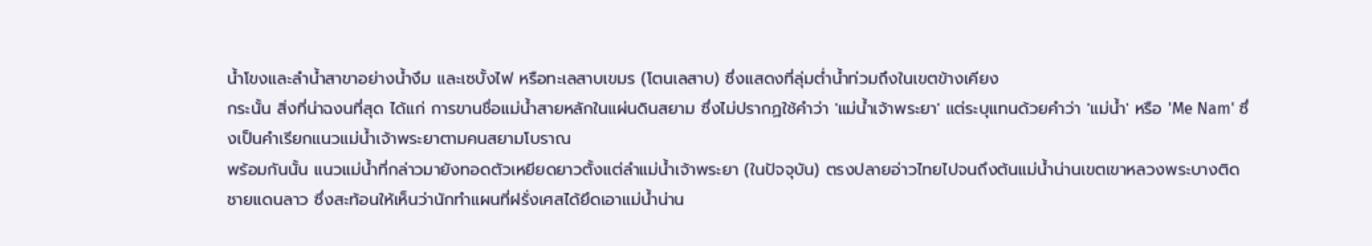น้ำโขงและลำน้ำสาขาอย่างน้ำงึม และเซบั้งไฟ หรือทะเลสาบเขมร (โตนเลสาบ) ซึ่งแสดงที่ลุ่มต่ำน้ำท่วมถึงในเขตข้างเคียง
กระนั้น สิ่งที่น่าฉงนที่สุด ได้แก่ การขานชื่อแม่น้ำสายหลักในแผ่นดินสยาม ซึ่งไม่ปรากฏใช้คำว่า 'แม่น้ำเจ้าพระยา' แต่ระบุแทนด้วยคำว่า 'แม่น้ำ' หรือ 'Me Nam' ซึ่งเป็นคำเรียกแนวแม่น้ำเจ้าพระยาตามคนสยามโบราณ
พร้อมกันนั้น แนวแม่น้ำที่กล่าวมายังทอดตัวเหยียดยาวตั้งแต่ลำแม่น้ำเจ้าพระยา (ในปัจจุบัน) ตรงปลายอ่าวไทยไปจนถึงต้นแม่น้ำน่านเขตเขาหลวงพระบางติดชายแดนลาว ซึ่งสะท้อนให้เห็นว่านักทำแผนที่ฝรั่งเศสได้ยึดเอาแม่น้ำน่าน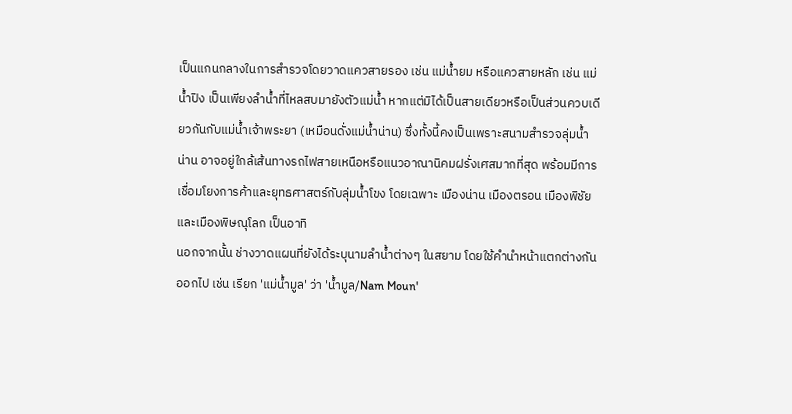เป็นแกนกลางในการสำรวจโดยวาดแควสายรอง เช่น แม่น้ำยม หรือแควสายหลัก เช่น แม่น้ำปิง เป็นเพียงลำน้ำที่ไหลสบมายังตัวแม่น้ำ หากแต่มิได้เป็นสายเดียวหรือเป็นส่วนควบเดียวกันกับแม่น้ำเจ้าพระยา (เหมือนดั่งแม่น้ำน่าน) ซึ่งทั้งนี้คงเป็นเพราะสนามสำรวจลุ่มน้ำน่าน อาจอยู่ใกล้เส้นทางรถไฟสายเหนือหรือแนวอาณานิคมฝรั่งเศสมากที่สุด พร้อมมีการเชื่อมโยงการค้าและยุทธศาสตร์กับลุ่มน้ำโขง โดยเฉพาะ เมืองน่าน เมืองตรอน เมืองพิชัย และเมืองพิษณุโลก เป็นอาทิ
นอกจากนั้น ช่างวาดแผนที่ยังได้ระบุนามลำน้ำต่างๆ ในสยาม โดยใช้คำนำหน้าแตกต่างกันออกไป เช่น เรียก 'แม่น้ำมูล' ว่า 'น้ำมูล/Nam Moun'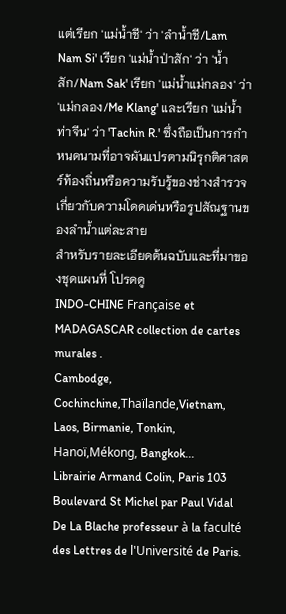แต่เรียก 'แม่น้ำชี' ว่า 'ลำน้ำชี/Lam Nam Si' เรียก 'แม่น้ำป่าสัก' ว่า 'น้ำสัก/Nam Sak' เรียก 'แม่น้ำแม่กลอง' ว่า 'แม่กลอง/Me Klang' และเรียก 'แม่น้ำท่าจีน' ว่า 'Tachin R.' ซึ่งถือเป็นการกำหนดนามที่อาจผันแปรตามนิรุกติศาสตร์ท้องถิ่นหรือความรับรู้ของช่างสำรวจเกี่ยวกับความโดดเด่นหรือรูปสัณฐานของลำน้ำแต่ละสาย
สำหรับรายละเอียดต้นฉบับและที่มาของชุดแผนที่ โปรดดู
INDO-CHINE Française et MADAGASCAR collection de cartes murales .
Cambodge, Cochinchine,Thaïlande,Vietnam, Laos, Birmanie, Tonkin, Hanoï,Mékong, Bangkok...
Librairie Armand Colin, Paris 103 Boulevard St Michel par Paul Vidal De La Blache professeur à la faculté des Lettres de l'Université de Paris.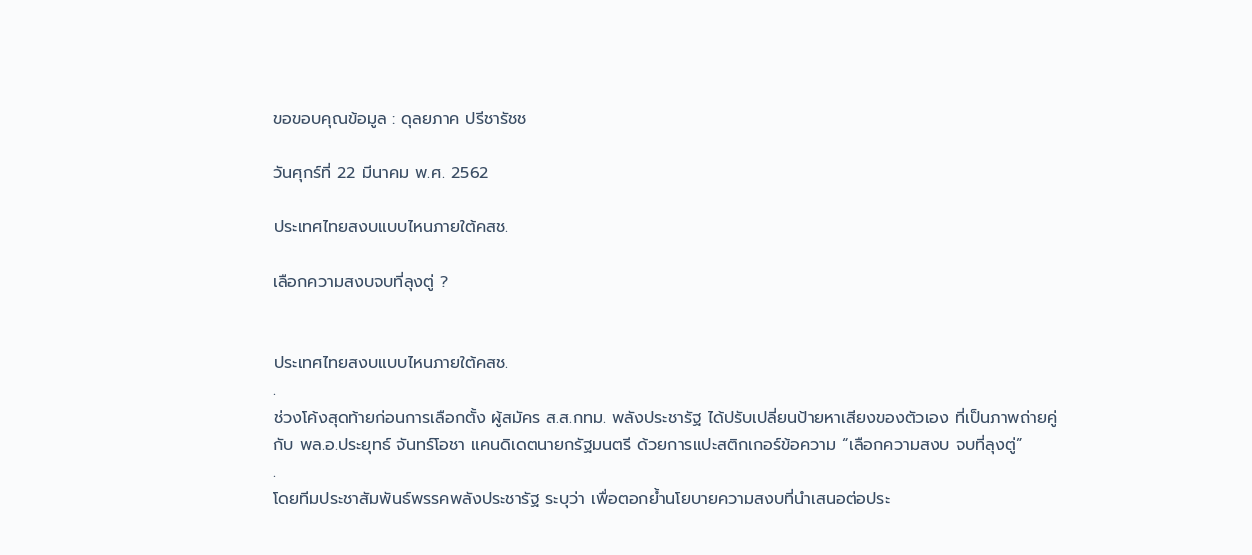ขอขอบคุณข้อมูล : ดุลยภาค ปรีชารัชช

วันศุกร์ที่ 22 มีนาคม พ.ศ. 2562

ประเทศไทยสงบแบบไหนภายใต้คสช.

เลือกความสงบจบที่ลุงตู่ ?


ประเทศไทยสงบแบบไหนภายใต้คสช.
.
ช่วงโค้งสุดท้ายก่อนการเลือกตั้ง ผู้สมัคร ส.ส.กทม. พลังประชารัฐ ได้ปรับเปลี่ยนป้ายหาเสียงของตัวเอง ที่เป็นภาพถ่ายคู่กับ พล.อ.ประยุทธ์ จันทร์โอชา แคนดิเดตนายกรัฐมนตรี ด้วยการแปะสติกเกอร์ข้อความ “เลือกความสงบ จบที่ลุงตู่”
.
โดยทีมประชาสัมพันธ์พรรคพลังประชารัฐ ระบุว่า เพื่อตอกย้ำนโยบายความสงบที่นำเสนอต่อประ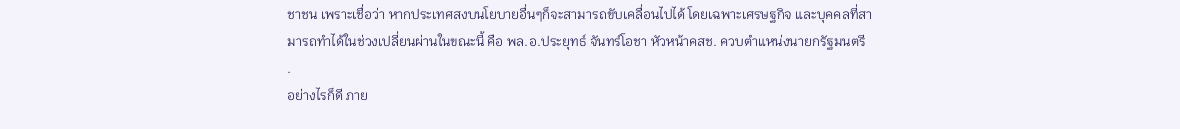ชาชน เพราะเชื่อว่า หากประเทศสงบนโยบายอื่นๆก็จะสามารถขับเคลื่อนไปได้ โดยเฉพาะเศรษฐกิจ และบุคคลที่สามารถทำได้ในช่วงเปลี่ยนผ่านในขณะนี้ คือ พล.อ.ประยุทธ์ จันทร์โอชา หัวหน้าคสช. ควบตำแหน่งนายกรัฐมนตรี
.
อย่างไรก็ดี ภาย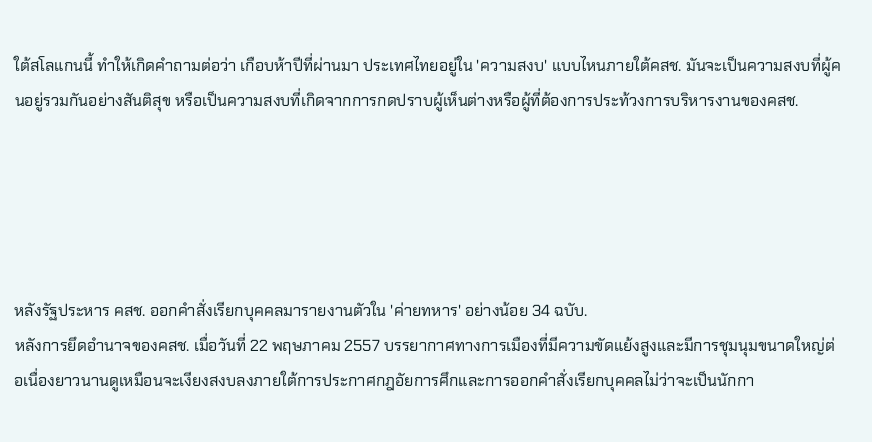ใต้สโลแกนนี้ ทำให้เกิดคำถามต่อว่า เกือบห้าปีที่ผ่านมา ประเทศไทยอยู่ใน 'ความสงบ' แบบไหนภายใต้คสช. มันจะเป็นความสงบที่ผู้คนอยู่รวมกันอย่างสันติสุข หรือเป็นความสงบที่เกิดจากการกดปราบผู้เห็นต่างหรือผู้ที่ต้องการประท้วงการบริหารงานของคสช.





หลังรัฐประหาร คสช. ออกคำสั่งเรียกบุคคลมารายงานตัวใน 'ค่ายทหาร' อย่างน้อย 34 ฉบับ.
หลังการยึดอำนาจของคสช. เมื่อวันที่ 22 พฤษภาคม 2557 บรรยากาศทางการเมืองที่มีความขัดแย้งสูงและมีการชุมนุมขนาดใหญ่ต่อเนื่องยาวนานดูเหมือนจะเงียงสงบลงภายใต้การประกาศกฎอัยการศึกและการออกคำสั่งเรียกบุคคลไม่ว่าจะเป็นนักกา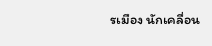รเมือง นักเคลื่อน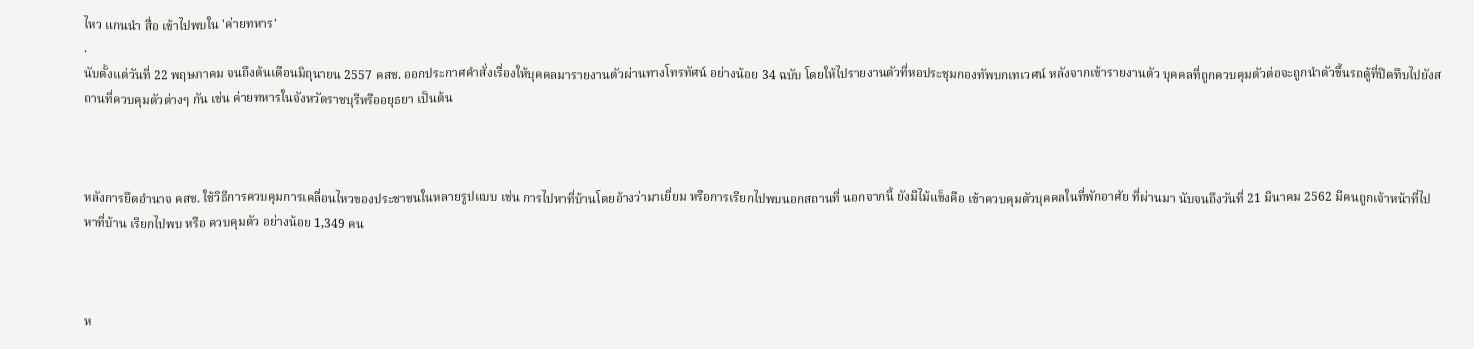ไหว แกนนำ สื่อ เข้าไปพบใน 'ค่ายทหาร'
.
นับตั้งแต่วันที่ 22 พฤษภาคม จนถึงต้นเดือนมิถุนายน 2557 คสช. ออกประกาศคำสั่งเรื่องให้บุคคลมารายงานตัวผ่านทางโทรทัศน์ อย่างน้อย 34 ฉบับ โดยให้ไปรายงานตัวที่หอประชุมกองทัพบกเทเวศน์ หลังจากเข้ารายงานตัว บุคคลที่ถูกควบคุมตัวต่อจะถูกนำตัวขึ้นรถตู้ที่ปิดทึบไปยังสถานที่ควบคุมตัวต่างๆ กัน เช่น ค่ายทหารในจังหวัดราชบุรีหรืออยุธยา เป็นต้น



หลังการยึดอำนาจ คสช. ใช้วิธีการควบคุมการเคลื่อนไหวของประชาชนในหลายรูปแบบ เช่น การไปหาที่บ้านโดยอ้างว่ามาเยี่ยม หรือการเรียกไปพบนอกสถานที่ นอกจากนี้ ยังมีไม้แข็งคือ เข้าควบคุมตัวบุคคลในที่พักอาศัย ที่ผ่านมา นับจนถึงวันที่ 21 มีนาคม 2562 มีคนถูกเจ้าหน้าที่ไปหาที่บ้าน เรียกไปพบ หรือ ควบคุมตัว อย่างน้อย 1,349 คน



ห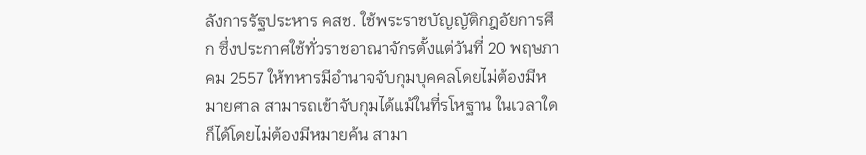ลังการรัฐประหาร คสช. ใช้พระราชบัญญัติกฎอัยการศึก ซึ่งประกาศใช้ทั่วราชอาณาจักรตั้งแต่วันที่ 20 พฤษภาคม 2557 ให้ทหารมีอำนาจจับกุมบุคคลโดยไม่ต้องมีหมายศาล สามารถเข้าจับกุมได้แม้ในที่รโหฐาน ในเวลาใดก็ได้โดยไม่ต้องมีหมายค้น สามา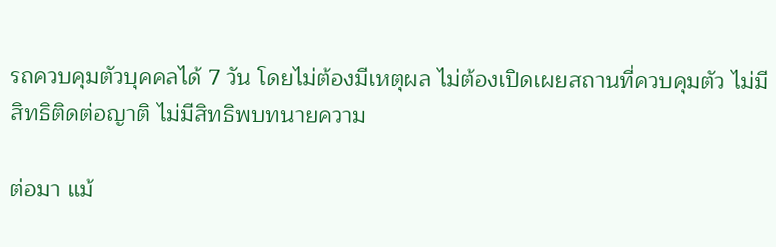รถควบคุมตัวบุคคลได้ 7 วัน โดยไม่ต้องมีเหตุผล ไม่ต้องเปิดเผยสถานที่ควบคุมตัว ไม่มีสิทธิติดต่อญาติ ไม่มีสิทธิพบทนายความ

ต่อมา แม้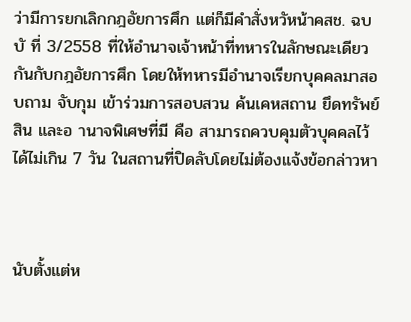ว่ามีการยกเลิกกฎอัยการศึก แต่ก็มีคำสั่งหวัหน้าคสช. ฉบบั ที่ 3/2558 ที่ให้อำนาจเจ้าหน้าที่ทหารในลักษณะเดียวกันกับกฎอัยการศึก โดยให้ทหารมีอำนาจเรียกบุคคลมาสอบถาม จับกุม เข้าร่วมการสอบสวน ค้นเคหสถาน ยึดทรัพย์สิน และอ านาจพิเศษที่มี คือ สามารถควบคุมตัวบุคคลไว้ได้ไม่เกิน 7 วัน ในสถานที่ปิดลับโดยไม่ต้องแจ้งข้อกล่าวหา



นับตั้งแต่ห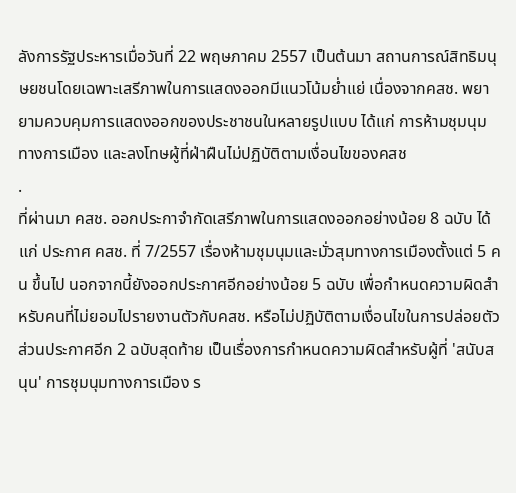ลังการรัฐประหารเมื่อวันที่ 22 พฤษภาคม 2557 เป็นต้นมา สถานการณ์สิทธิมนุษยชนโดยเฉพาะเสรีภาพในการแสดงออกมีแนวโน้มย่ำแย่ เนื่องจากคสช. พยายามควบคุมการแสดงออกของประชาชนในหลายรูปแบบ ได้แก่ การห้ามชุมนุมทางการเมือง และลงโทษผู้ที่ฝ่าฝืนไม่ปฏิบัติตามเงื่อนไขของคสช
.
ที่ผ่านมา คสช. ออกประกาจำกัดเสรีภาพในการแสดงออกอย่างน้อย 8 ฉบับ ได้แก่ ประกาศ คสช. ที่ 7/2557 เรื่องห้ามชุมนุมและมั่วสุมทางการเมืองตั้งแต่ 5 คน ขึ้นไป นอกจากนี้ยังออกประกาศอีกอย่างน้อย 5 ฉบับ เพื่อกำหนดความผิดสำหรับคนที่ไม่ยอมไปรายงานตัวกับคสช. หรือไม่ปฏิบัติตามเงื่อนไขในการปล่อยตัว ส่วนประกาศอีก 2 ฉบับสุดท้าย เป็นเรื่องการกำหนดความผิดสำหรับผู้ที่ 'สนับสนุน' การชุมนุมทางการเมือง ร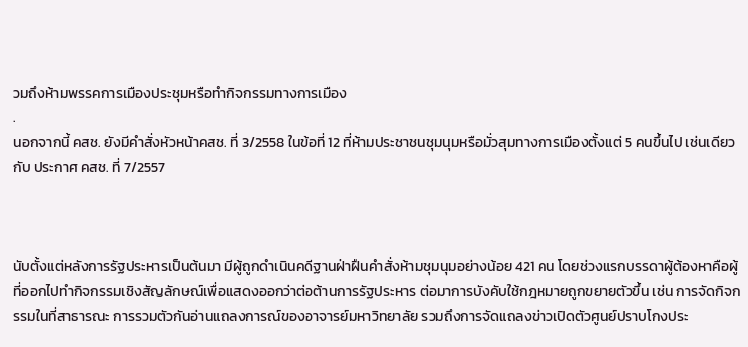วมถึงห้ามพรรคการเมืองประชุมหรือทำกิจกรรมทางการเมือง
.
นอกจากนี้ คสช. ยังมีคำสั่งหัวหน้าคสช. ที่ 3/2558 ในข้อที่ 12 ที่ห้ามประชาชนชุมนุมหรือมั่วสุมทางการเมืองตั้งแต่ 5 คนขึ้นไป เช่นเดียวกับ ประกาศ คสช. ที่ 7/2557



นับตั้งแต่หลังการรัฐประหารเป็นต้นมา มีผู้ถูกดำเนินคดีฐานฝ่าฝืนคำสั่งห้ามชุมนุมอย่างน้อย 421 คน โดยช่วงแรกบรรดาผู้ต้องหาคือผู้ที่ออกไปทำกิจกรรมเชิงสัญลักษณ์เพื่อแสดงออกว่าต่อต้านการรัฐประหาร ต่อมาการบังคับใช้กฎหมายถูกขยายตัวขึ้น เช่น การจัดกิจกรรมในที่สาธารณะ การรวมตัวกันอ่านแถลงการณ์ของอาจารย์มหาวิทยาลัย รวมถึงการจัดแถลงข่าวเปิดตัวศูนย์ปราบโกงประ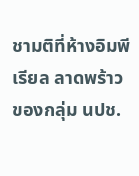ชามติที่ห้างอิมพีเรียล ลาดพร้าว ของกลุ่ม นปช.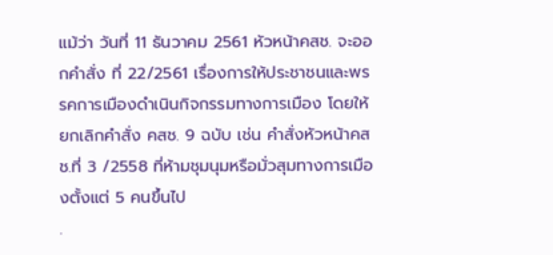แม้ว่า วันที่ 11 ธันวาคม 2561 หัวหน้าคสช. จะออกคำสั่ง ที่ 22/2561 เรื่องการให้ประชาชนและพรรคการเมืองดำเนินกิจกรรมทางการเมือง โดยให้ยกเลิกคำสั่ง คสช. 9 ฉบับ เช่น คำสั่งหัวหน้าคสช.ที่ 3 /2558 ที่ห้ามชุมนุมหรือมั่วสุมทางการเมืองตั้งแต่ 5 คนขึ้นไป
.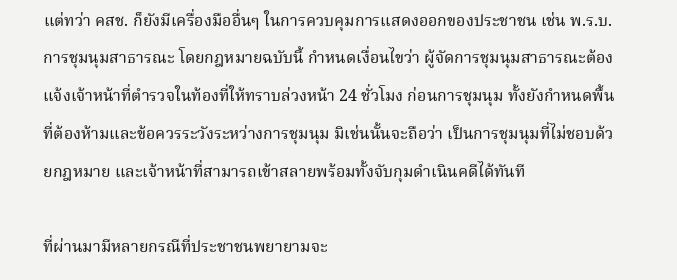แต่ทว่า คสช. ก็ยังมีเครื่องมืออื่นๆ ในการควบคุมการแสดงออกของประชาชน เช่น พ.ร.บ.การชุมนุมสาธารณะ โดยกฎหมายฉบับนี้ กำหนดเงื่อนไขว่า ผู้จัดการชุมนุมสาธารณะต้องแจ้งเจ้าหน้าที่ตำรวจในท้องที่ให้ทราบล่วงหน้า 24 ชั่วโมง ก่อนการชุมนุม ทั้งยังกำหนดพื้นที่ต้องห้ามและข้อควรระวังระหว่างการชุมนุม มิเช่นนั้นจะถือว่า เป็นการชุมนุมที่ไม่ชอบด้วยกฎหมาย และเจ้าหน้าที่สามารถเข้าสลายพร้อมทั้งจับกุมดำเนินคดีได้ทันที

ที่ผ่านมามีหลายกรณีที่ประชาชนพยายามจะ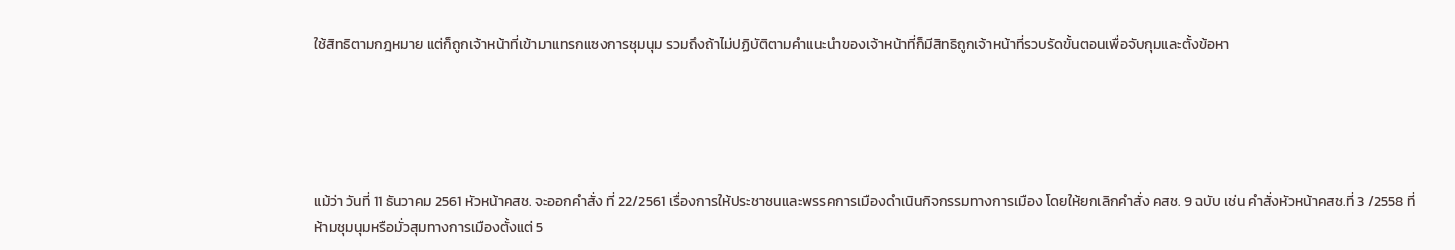ใช้สิทธิตามกฎหมาย แต่ก็ถูกเจ้าหน้าที่เข้ามาแทรกแซงการชุมนุม รวมถึงถ้าไม่ปฏิบัติตามคำแนะนำของเจ้าหน้าที่ก็มีสิทธิถูกเจ้าหน้าที่รวบรัดขั้นตอนเพื่อจับกุมและตั้งข้อหา





แม้ว่า วันที่ 11 ธันวาคม 2561 หัวหน้าคสช. จะออกคำสั่ง ที่ 22/2561 เรื่องการให้ประชาชนและพรรคการเมืองดำเนินกิจกรรมทางการเมือง โดยให้ยกเลิกคำสั่ง คสช. 9 ฉบับ เช่น คำสั่งหัวหน้าคสช.ที่ 3 /2558 ที่ห้ามชุมนุมหรือมั่วสุมทางการเมืองตั้งแต่ 5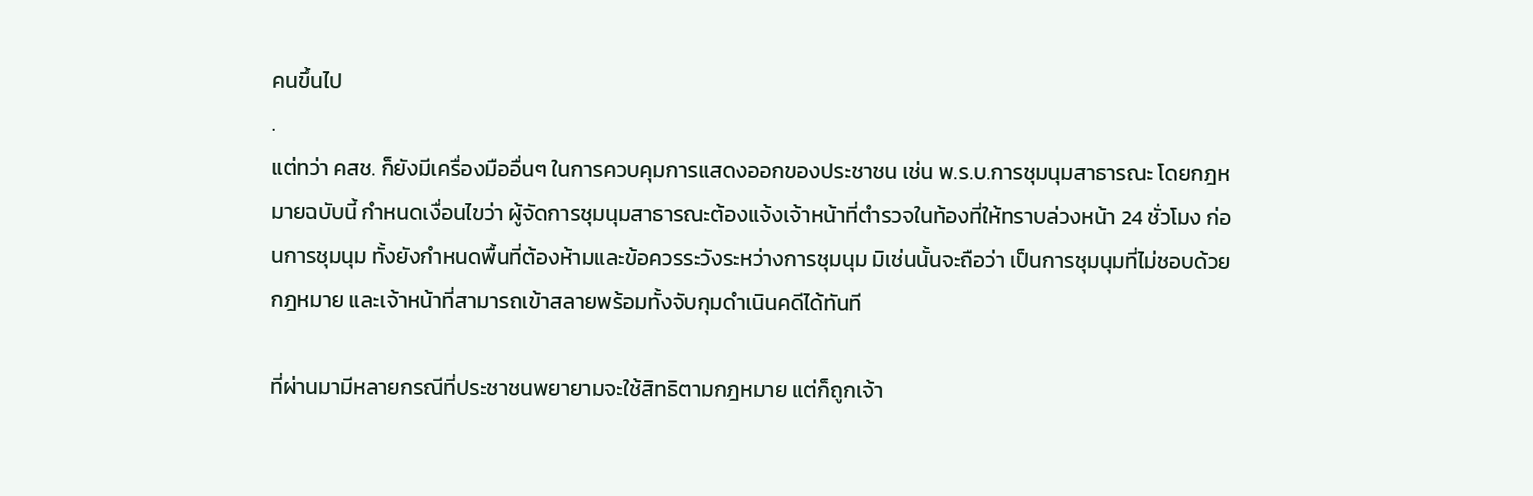คนขึ้นไป
.
แต่ทว่า คสช. ก็ยังมีเครื่องมืออื่นๆ ในการควบคุมการแสดงออกของประชาชน เช่น พ.ร.บ.การชุมนุมสาธารณะ โดยกฎหมายฉบับนี้ กำหนดเงื่อนไขว่า ผู้จัดการชุมนุมสาธารณะต้องแจ้งเจ้าหน้าที่ตำรวจในท้องที่ให้ทราบล่วงหน้า 24 ชั่วโมง ก่อนการชุมนุม ทั้งยังกำหนดพื้นที่ต้องห้ามและข้อควรระวังระหว่างการชุมนุม มิเช่นนั้นจะถือว่า เป็นการชุมนุมที่ไม่ชอบด้วยกฎหมาย และเจ้าหน้าที่สามารถเข้าสลายพร้อมทั้งจับกุมดำเนินคดีได้ทันที

ที่ผ่านมามีหลายกรณีที่ประชาชนพยายามจะใช้สิทธิตามกฎหมาย แต่ก็ถูกเจ้า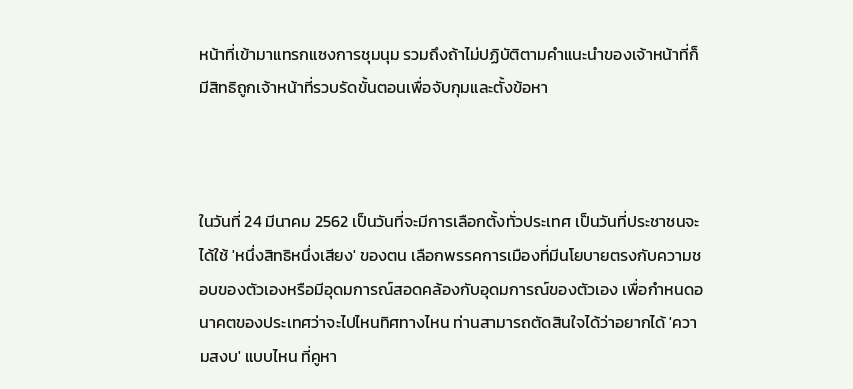หน้าที่เข้ามาแทรกแซงการชุมนุม รวมถึงถ้าไม่ปฏิบัติตามคำแนะนำของเจ้าหน้าที่ก็มีสิทธิถูกเจ้าหน้าที่รวบรัดขั้นตอนเพื่อจับกุมและตั้งข้อหา



ในวันที่ 24 มีนาคม 2562 เป็นวันที่จะมีการเลือกตั้งทั่วประเทศ เป็นวันที่ประชาชนจะได้ใช้ 'หนึ่งสิทธิหนึ่งเสียง' ของตน เลือกพรรคการเมืองที่มีนโยบายตรงกับความชอบของตัวเองหรือมีอุดมการณ์สอดคล้องกับอุดมการณ์ของตัวเอง เพื่อกำหนดอนาคตของประเทศว่าจะไปไหนทิศทางไหน ท่านสามารถตัดสินใจได้ว่าอยากได้ 'ความสงบ' แบบไหน ที่คูหา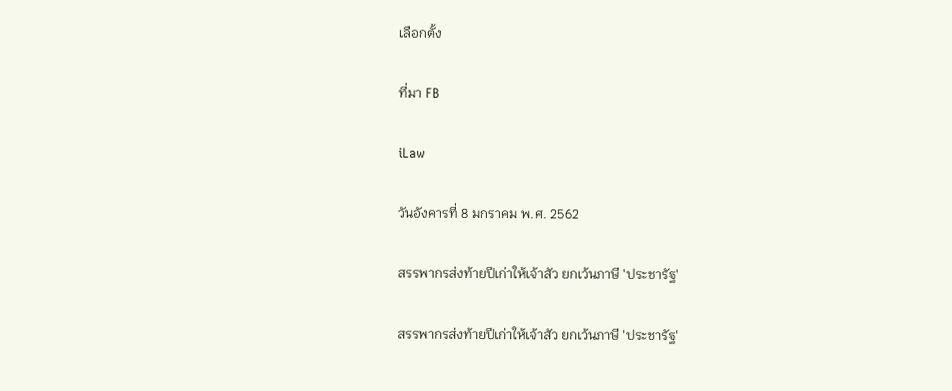เลือกตั้ง

ที่มา FB

iLaw

วันอังคารที่ 8 มกราคม พ.ศ. 2562

สรรพากรส่งท้ายปีเก่าให้เจ้าสัว ยกเว้นภาษี 'ประชารัฐ'

สรรพากรส่งท้ายปีเก่าให้เจ้าสัว ยกเว้นภาษี 'ประชารัฐ'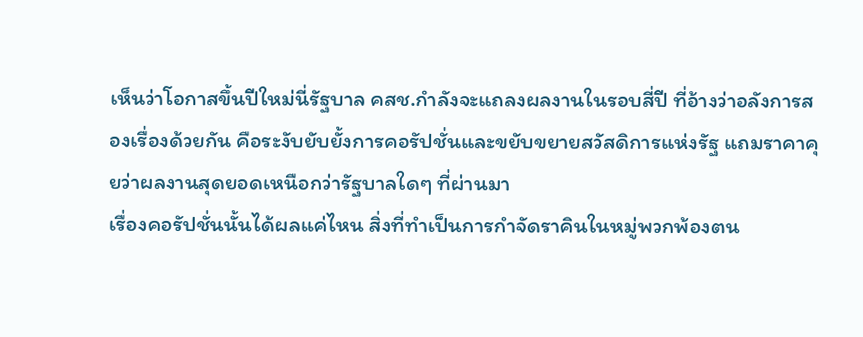เห็นว่าโอกาสขึ้นปีใหม่นี่รัฐบาล คสช.กำลังจะแถลงผลงานในรอบสี่ปี ที่อ้างว่าอลังการสองเรื่องด้วยกัน คือระงับยับยั้งการคอรัปชั่นและขยับขยายสวัสดิการแห่งรัฐ แถมราคาคุยว่าผลงานสุดยอดเหนือกว่ารัฐบาลใดๆ ที่ผ่านมา
เรื่องคอรัปชั่นนั้นได้ผลแค่ไหน สิ่งที่ทำเป็นการกำจัดราคินในหมู่พวกพ้องตน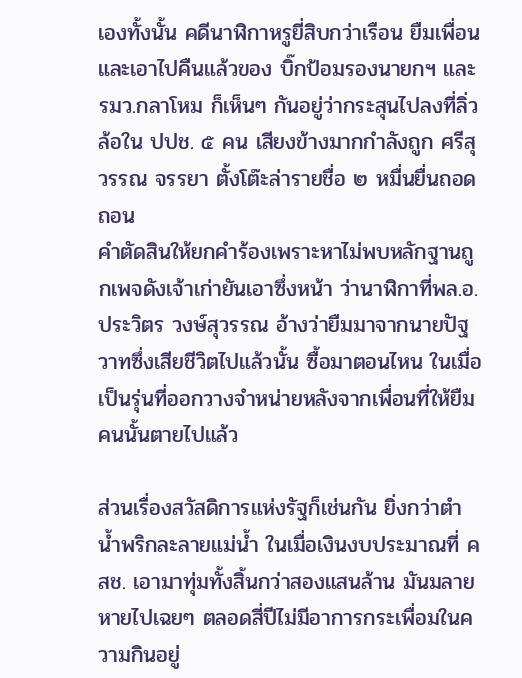เองทั้งนั้น คดีนาฬิกาหรูยี่สิบกว่าเรือน ยืมเพื่อนและเอาไปคืนแล้วของ บิ๊กป้อมรองนายกฯ และ รมว.กลาโหม ก็เห็นๆ กันอยู่ว่ากระสุนไปลงที่ลิ่วล้อใน ปปช. ๕ คน เสียงข้างมากกำลังถูก ศรีสุวรรณ จรรยา ตั้งโต๊ะล่ารายชื่อ ๒ หมื่นยื่นถอดถอน
คำตัดสินให้ยกคำร้องเพราะหาไม่พบหลักฐานถูกเพจดังเจ้าเก่ายันเอาซึ่งหน้า ว่านาฬิกาที่พล.อ.ประวิตร วงษ์สุวรรณ อ้างว่ายืมมาจากนายปัฐวาทซึ่งเสียชีวิตไปแล้วนั้น ซื้อมาตอนไหน ในเมื่อเป็นรุ่นที่ออกวางจำหน่ายหลังจากเพื่อนที่ให้ยืมคนนั้นตายไปแล้ว

ส่วนเรื่องสวัสดิการแห่งรัฐก็เช่นกัน ยิ่งกว่าตำน้ำพริกละลายแม่น้ำ ในเมื่อเงินงบประมาณที่ คสช. เอามาทุ่มทั้งสิ้นกว่าสองแสนล้าน มันมลายหายไปเฉยๆ ตลอดสี่ปีไม่มีอาการกระเพื่อมในความกินอยู่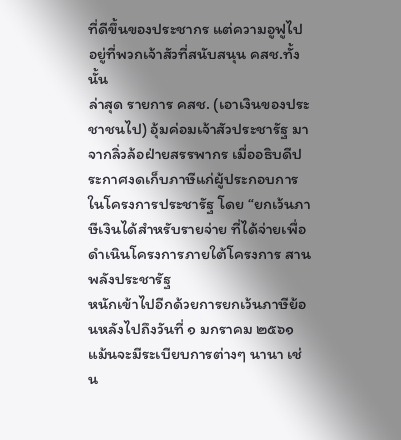ที่ดีขึ้นของประชากร แต่ความอูฟูไปอยู่ที่พวกเจ้าสัวที่สนับสนุน คสช.ทั้งนั้น
ล่าสุด รายการ คสช. (เอาเงินของประชาชนไป) อุ้มค่อมเจ้าสัวประชารัฐ มาจากลิ่วล้อฝ่ายสรรพากร เมื่ออธิบดีประกาศงดเก็บภาษีแก่ผู้ประกอบการในโครงการประชารัฐ โดย “ยกเว้นภาษีเงินได้สำหรับรายจ่าย ที่ได้จ่ายเพื่อดำเนินโครงการภายใต้โครงการ สานพลังประชารัฐ
หนักเข้าไปอีกด้วยการยกเว้นภาษีย้อนหลังไปถึงวันที่ ๑ มกราคม ๒๕๖๑ แม้นจะมีระเบียบการต่างๆ นานา เช่น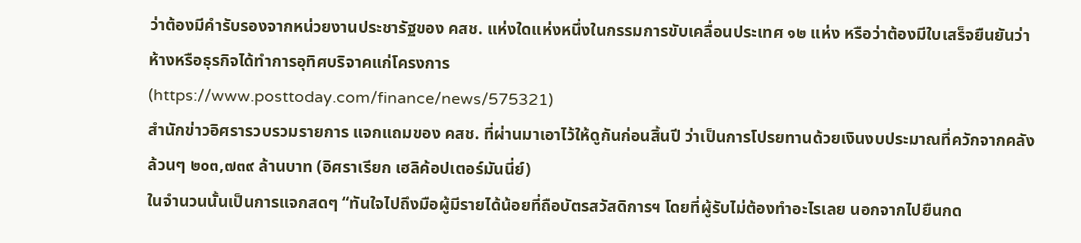ว่าต้องมีคำรับรองจากหน่วยงานประชารัฐของ คสช. แห่งใดแห่งหนึ่งในกรรมการขับเคลื่อนประเทศ ๑๒ แห่ง หรือว่าต้องมีใบเสร็จยืนยันว่าห้างหรือธุรกิจได้ทำการอุทิศบริจาคแก่โครงการ
(https://www.posttoday.com/finance/news/575321)
สำนักข่าวอิศรารวบรวมรายการ แจกแถมของ คสช. ที่ผ่านมาเอาไว้ให้ดูกันก่อนสิ้นปี ว่าเป็นการโปรยทานด้วยเงินงบประมาณที่ควักจากคลังล้วนๆ ๒๐๓,๗๓๙ ล้านบาท (อิศราเรียก เฮลิค้อปเตอร์มันนี่ย์)
ในจำนวนนั้นเป็นการแจกสดๆ “ทันใจไปถึงมือผู้มีรายได้น้อยที่ถือบัตรสวัสดิการฯ โดยที่ผู้รับไม่ต้องทำอะไรเลย นอกจากไปยืนกด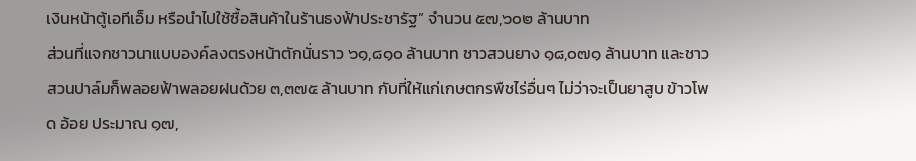เงินหน้าตู้เอทีเอ็ม หรือนำไปใช้ซื้อสินค้าในร้านธงฟ้าประชารัฐ” จำนวน ๕๗,๖๐๒ ล้านบาท
ส่วนที่แจกชาวนาแบบองค์ลงตรงหน้าตักนั่นราว ๖๑,๘๑๐ ล้านบาท ชาวสวนยาง ๑๘,๐๗๑ ล้านบาท และชาวสวนปาล์มก็พลอยฟ้าพลอยฝนด้วย ๓,๓๗๕ ล้านบาท กับที่ให้แก่เกษตกรพืชไร่อื่นๆ ไม่ว่าจะเป็นยาสูบ ข้าวโพด อ้อย ประมาณ ๑๗,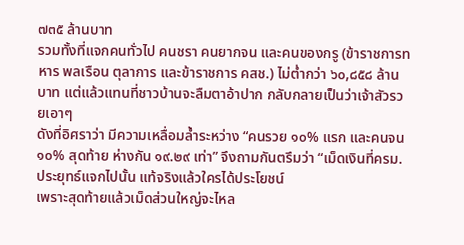๗๓๕ ล้านบาท
รวมทั้งที่แจกคนทั่วไป คนชรา คนยากจน และคนของกรู (ข้าราชการทหาร พลเรือน ตุลาการ และข้าราชการ คสช.) ไม่ต่ำกว่า ๖๐,๘๕๘ ล้านบาท แต่แล้วแทนที่ชาวบ้านจะลืมตาอ้าปาก กลับกลายเป็นว่าเจ้าสัวรวยเอาๆ
ดังที่อิศราว่า มีความเหลื่อมล้ำระหว่าง “คนรวย ๑๐% แรก และคนจน ๑๐% สุดท้าย ห่างกัน ๑๙.๒๙ เท่า” จึงถามกันตรึมว่า “เม็ดเงินที่ครม.ประยุทธ์แจกไปนั้น แท้จริงแล้วใครได้ประโยชน์
เพราะสุดท้ายแล้วเม็ดส่วนใหญ่จะไหล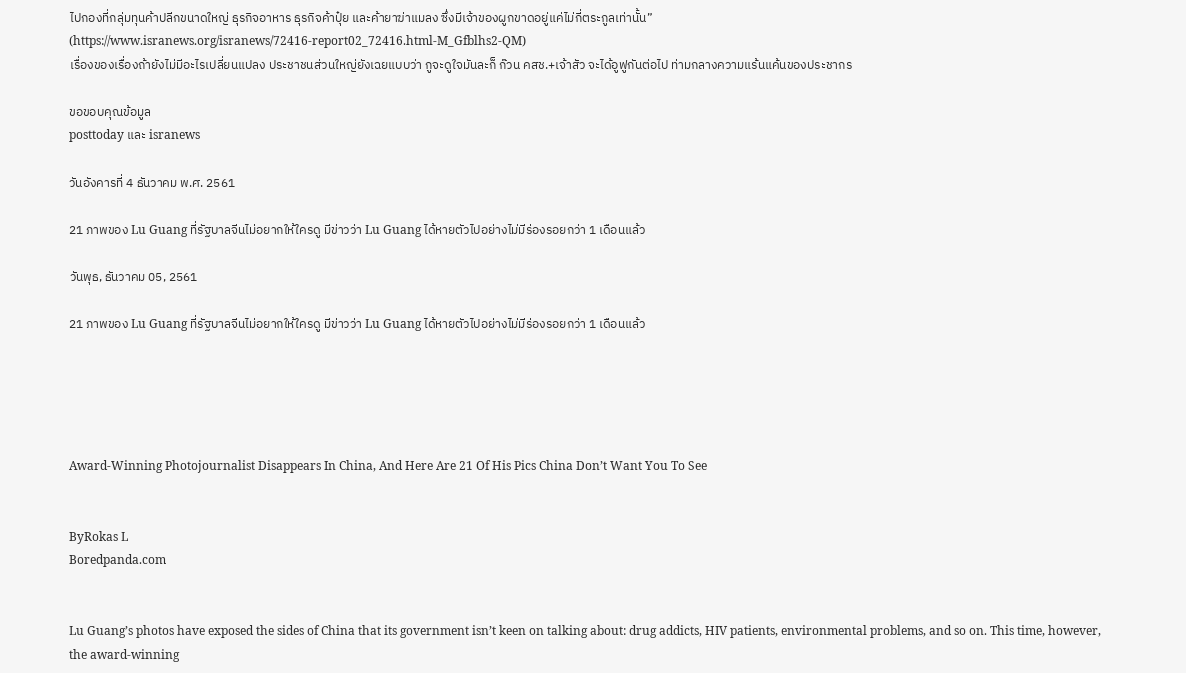ไปกองที่กลุ่มทุนค้าปลีกขนาดใหญ่ ธุรกิจอาหาร ธุรกิจค้าปุ๋ย และค้ายาฆ่าแมลง ซึ่งมีเจ้าของผูกขาดอยู่แค่ไม่กี่ตระกูลเท่านั้น”
(https://www.isranews.org/isranews/72416-report02_72416.html-M_Gfblhs2-QM)
เรื่องของเรื่องถ้ายังไม่มีอะไรเปลี่ยนแปลง ประชาชนส่วนใหญ่ยังเฉยแบบว่า กูจะดูใจมันละก็ ก๊วน คสช.+เจ้าสัว จะได้อูฟูกันต่อไป ท่ามกลางความแร้นแค้นของประชากร

ขอขอบคุณข้อมูล
posttoday และ isranews

วันอังคารที่ 4 ธันวาคม พ.ศ. 2561

21 ภาพของ Lu Guang ที่รัฐบาลจีนไม่อยากให้ใครดู มีข่าวว่า Lu Guang ได้หายตัวไปอย่างไม่มีร่องรอยกว่า 1 เดือนแล้ว

วันพุธ, ธันวาคม 05, 2561

21 ภาพของ Lu Guang ที่รัฐบาลจีนไม่อยากให้ใครดู มีข่าวว่า Lu Guang ได้หายตัวไปอย่างไม่มีร่องรอยกว่า 1 เดือนแล้ว





Award-Winning Photojournalist Disappears In China, And Here Are 21 Of His Pics China Don’t Want You To See


ByRokas L
Boredpanda.com


Lu Guang’s photos have exposed the sides of China that its government isn’t keen on talking about: drug addicts, HIV patients, environmental problems, and so on. This time, however, the award-winning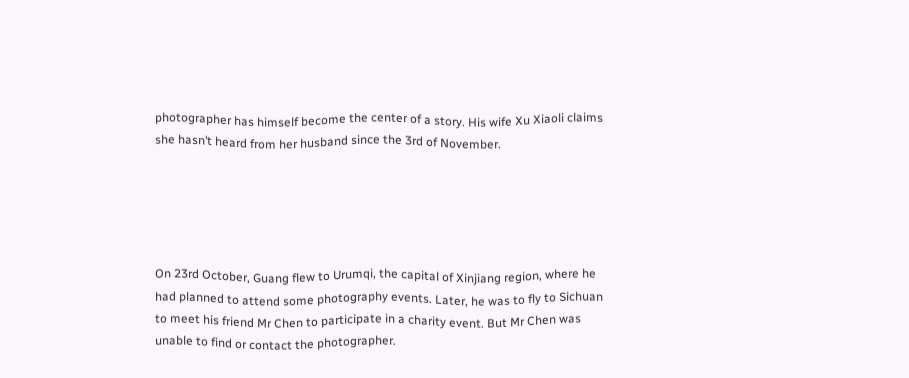photographer has himself become the center of a story. His wife Xu Xiaoli claims she hasn’t heard from her husband since the 3rd of November.





On 23rd October, Guang flew to Urumqi, the capital of Xinjiang region, where he had planned to attend some photography events. Later, he was to fly to Sichuan to meet his friend Mr Chen to participate in a charity event. But Mr Chen was unable to find or contact the photographer.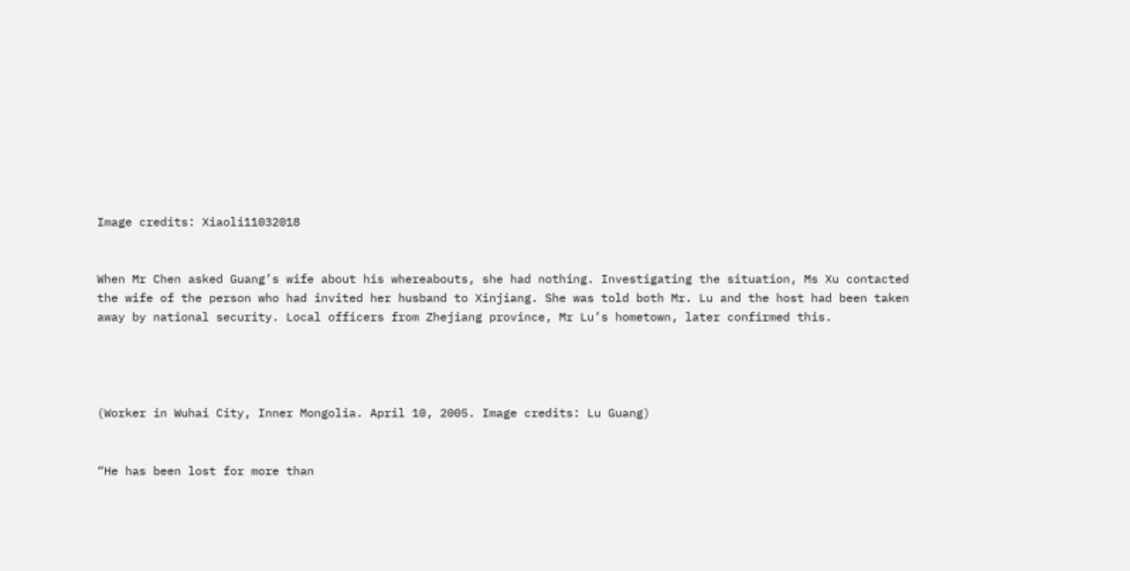Image credits: Xiaoli11032018


When Mr Chen asked Guang’s wife about his whereabouts, she had nothing. Investigating the situation, Ms Xu contacted the wife of the person who had invited her husband to Xinjiang. She was told both Mr. Lu and the host had been taken away by national security. Local officers from Zhejiang province, Mr Lu’s hometown, later confirmed this.




(Worker in Wuhai City, Inner Mongolia. April 10, 2005. Image credits: Lu Guang)


“He has been lost for more than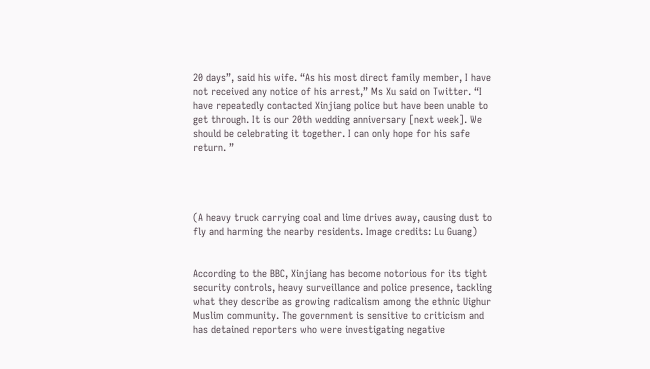20 days”, said his wife. “As his most direct family member, I have not received any notice of his arrest,” Ms Xu said on Twitter. “I have repeatedly contacted Xinjiang police but have been unable to get through. It is our 20th wedding anniversary [next week]. We should be celebrating it together. I can only hope for his safe return. ”




(A heavy truck carrying coal and lime drives away, causing dust to fly and harming the nearby residents. Image credits: Lu Guang)


According to the BBC, Xinjiang has become notorious for its tight security controls, heavy surveillance and police presence, tackling what they describe as growing radicalism among the ethnic Uighur Muslim community. The government is sensitive to criticism and has detained reporters who were investigating negative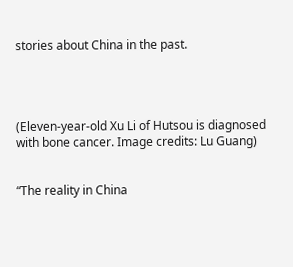stories about China in the past.




(Eleven-year-old Xu Li of Hutsou is diagnosed with bone cancer. Image credits: Lu Guang)


“The reality in China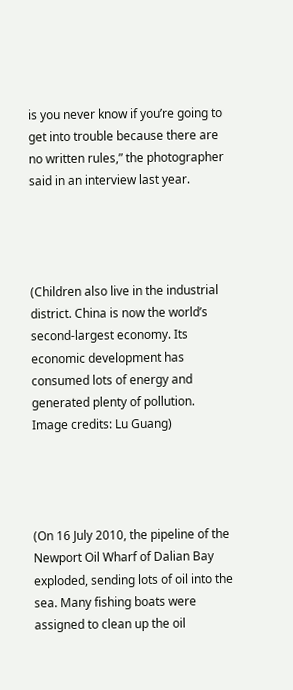is you never know if you’re going to get into trouble because there are no written rules,” the photographer said in an interview last year.




(Children also live in the industrial district. China is now the world’s second-largest economy. Its economic development has consumed lots of energy and generated plenty of pollution. Image credits: Lu Guang)




(On 16 July 2010, the pipeline of the Newport Oil Wharf of Dalian Bay exploded, sending lots of oil into the sea. Many fishing boats were assigned to clean up the oil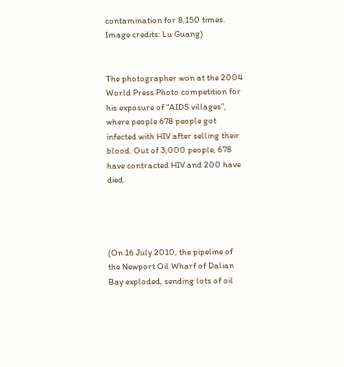contamination for 8,150 times. Image credits: Lu Guang)


The photographer won at the 2004 World Press Photo competition for his exposure of “AIDS villages”, where people 678 people got infected with HIV after selling their blood. Out of 3,000 people, 678 have contracted HIV and 200 have died.




(On 16 July 2010, the pipeline of the Newport Oil Wharf of Dalian Bay exploded, sending lots of oil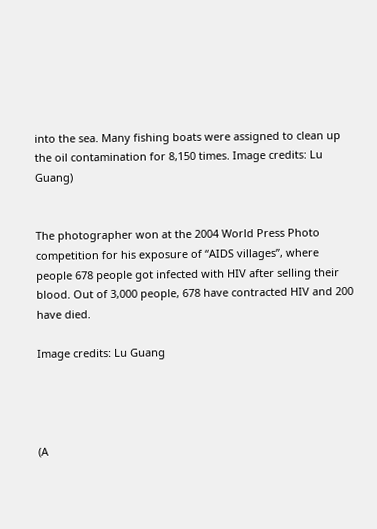into the sea. Many fishing boats were assigned to clean up the oil contamination for 8,150 times. Image credits: Lu Guang)


The photographer won at the 2004 World Press Photo competition for his exposure of “AIDS villages”, where people 678 people got infected with HIV after selling their blood. Out of 3,000 people, 678 have contracted HIV and 200 have died.

Image credits: Lu Guang




(A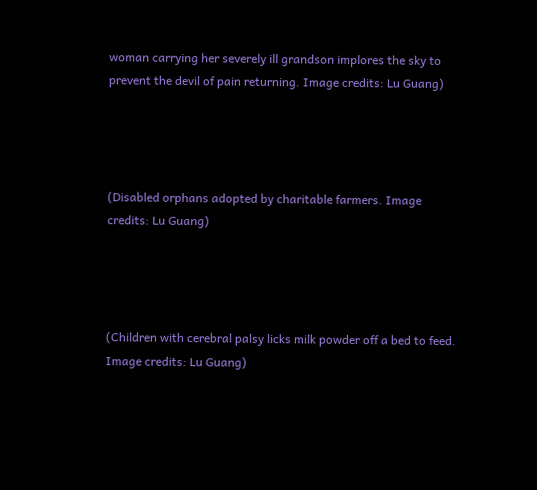woman carrying her severely ill grandson implores the sky to prevent the devil of pain returning. Image credits: Lu Guang)




(Disabled orphans adopted by charitable farmers. Image credits: Lu Guang)




(Children with cerebral palsy licks milk powder off a bed to feed. Image credits: Lu Guang)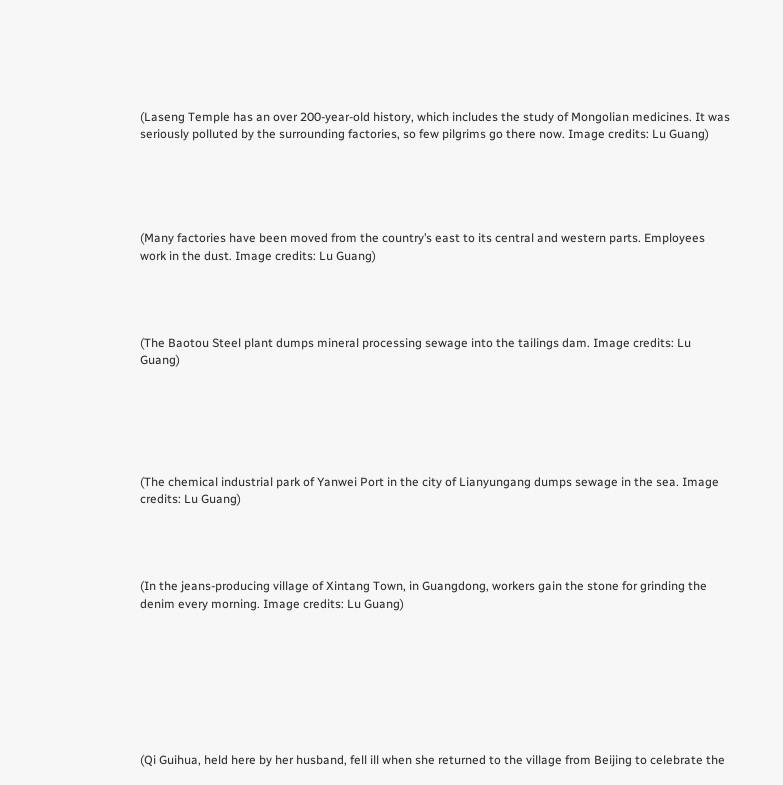(Laseng Temple has an over 200-year-old history, which includes the study of Mongolian medicines. It was seriously polluted by the surrounding factories, so few pilgrims go there now. Image credits: Lu Guang)





(Many factories have been moved from the country’s east to its central and western parts. Employees work in the dust. Image credits: Lu Guang)




(The Baotou Steel plant dumps mineral processing sewage into the tailings dam. Image credits: Lu Guang)






(The chemical industrial park of Yanwei Port in the city of Lianyungang dumps sewage in the sea. Image credits: Lu Guang)




(In the jeans-producing village of Xintang Town, in Guangdong, workers gain the stone for grinding the denim every morning. Image credits: Lu Guang)








(Qi Guihua, held here by her husband, fell ill when she returned to the village from Beijing to celebrate the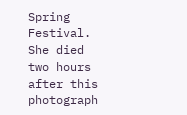Spring Festival. She died two hours after this photograph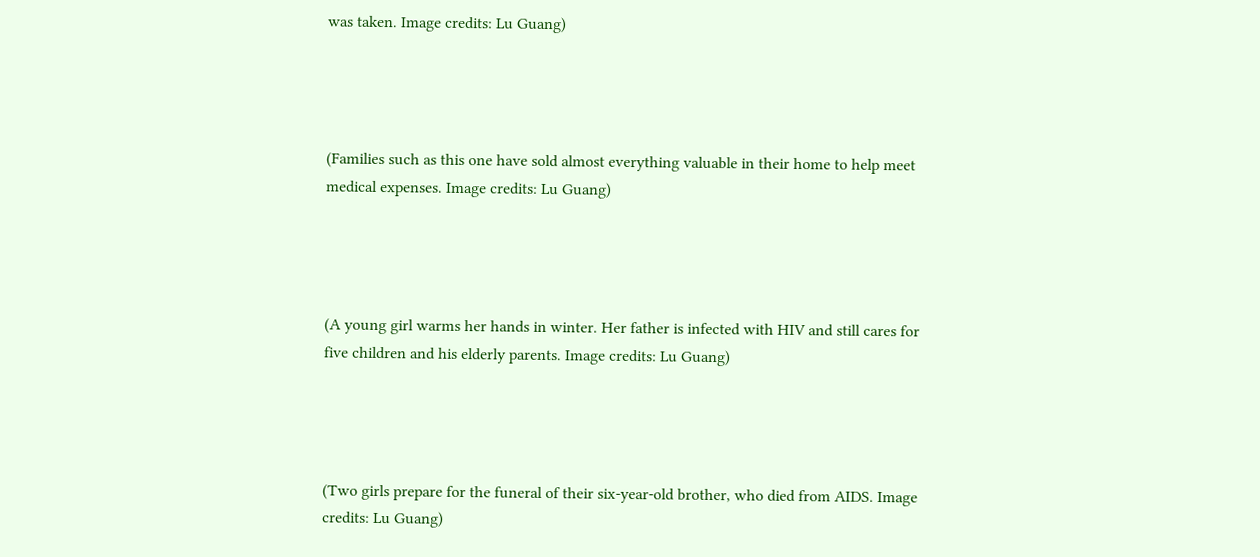was taken. Image credits: Lu Guang)




(Families such as this one have sold almost everything valuable in their home to help meet medical expenses. Image credits: Lu Guang)




(A young girl warms her hands in winter. Her father is infected with HIV and still cares for five children and his elderly parents. Image credits: Lu Guang)




(Two girls prepare for the funeral of their six-year-old brother, who died from AIDS. Image credits: Lu Guang)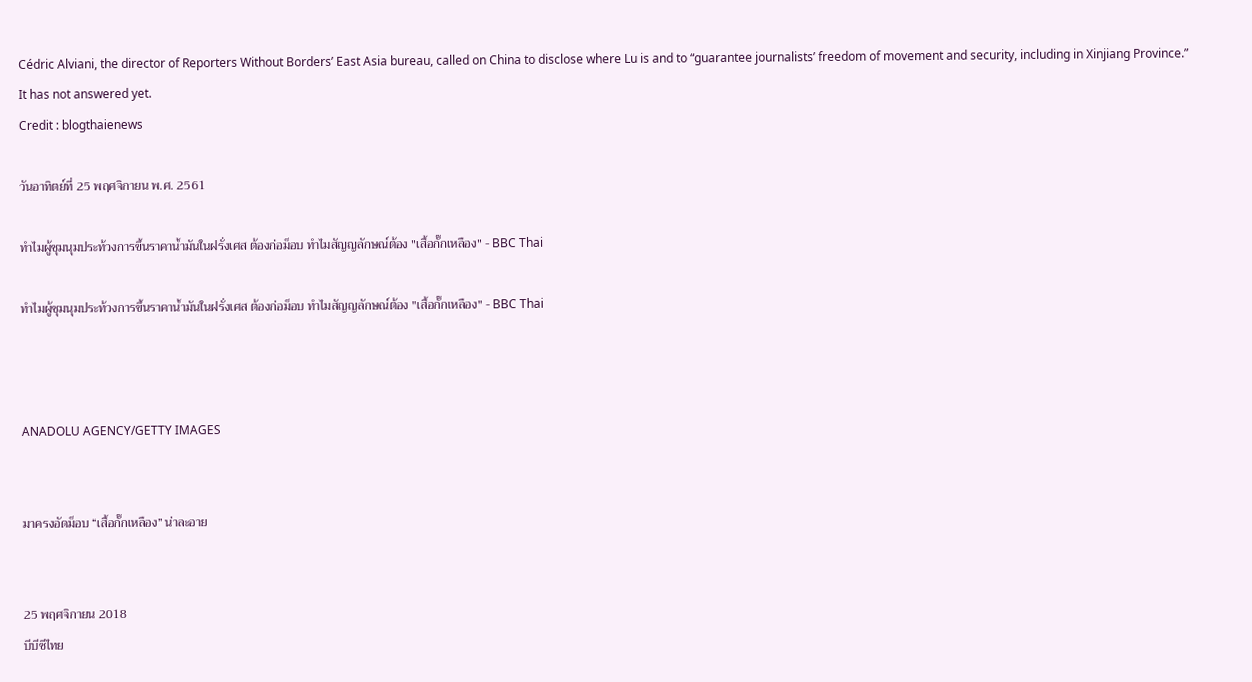Cédric Alviani, the director of Reporters Without Borders’ East Asia bureau, called on China to disclose where Lu is and to “guarantee journalists’ freedom of movement and security, including in Xinjiang Province.” It has not answered yet.
Credit : blogthaienews

วันอาทิตย์ที่ 25 พฤศจิกายน พ.ศ. 2561

ทำไมผู้ชุมนุมประท้วงการขึ้นราคาน้ำมันในฝรั่งเศส ต้องก่อม็อบ ทำไมสัญญลักษณ์ต้อง "เสื้อกั๊กเหลือง" - BBC Thai

ทำไมผู้ชุมนุมประท้วงการขึ้นราคาน้ำมันในฝรั่งเศส ต้องก่อม็อบ ทำไมสัญญลักษณ์ต้อง "เสื้อกั๊กเหลือง" - BBC Thai



ANADOLU AGENCY/GETTY IMAGES


มาครงอัดม็อบ “เสื้อกั๊กเหลือง” น่าละอาย


25 พฤศจิกายน 2018
บีบีซีไทย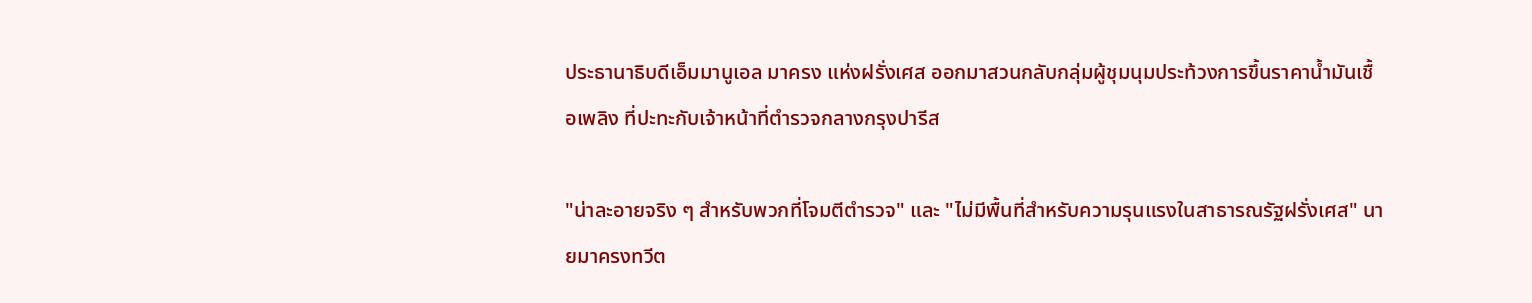ประธานาธิบดีเอ็มมานูเอล มาครง แห่งฝรั่งเศส ออกมาสวนกลับกลุ่มผู้ชุมนุมประท้วงการขึ้นราคาน้ำมันเชื้อเพลิง ที่ปะทะกับเจ้าหน้าที่ตำรวจกลางกรุงปารีส

"น่าละอายจริง ๆ สำหรับพวกที่โจมตีตำรวจ" และ "ไม่มีพื้นที่สำหรับความรุนแรงในสาธารณรัฐฝรั่งเศส" นายมาครงทวีต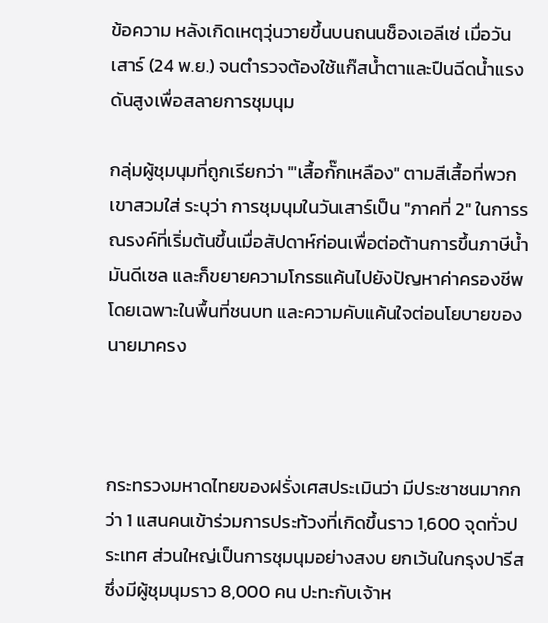ข้อความ หลังเกิดเหตุวุ่นวายขึ้นบนถนนช็องเอลีเซ่ เมื่อวันเสาร์ (24 พ.ย.) จนตำรวจต้องใช้แก๊สน้ำตาและปืนฉีดน้ำแรงดันสูงเพื่อสลายการชุมนุม

กลุ่มผู้ชุมนุมที่ถูกเรียกว่า "'เสื้อกั๊กเหลือง" ตามสีเสื้อที่พวกเขาสวมใส่ ระบุว่า การชุมนุมในวันเสาร์เป็น "ภาคที่ 2" ในการรณรงค์ที่เริ่มต้นขึ้นเมื่อสัปดาห์ก่อนเพื่อต่อต้านการขึ้นภาษีน้ำมันดีเซล และก็ขยายความโกรธแค้นไปยังปัญหาค่าครองชีพโดยเฉพาะในพื้นที่ชนบท และความคับแค้นใจต่อนโยบายของนายมาครง



กระทรวงมหาดไทยของฝรั่งเศสประเมินว่า มีประชาชนมากกว่า 1 แสนคนเข้าร่วมการประท้วงที่เกิดขึ้นราว 1,600 จุดทั่วประเทศ ส่วนใหญ่เป็นการชุมนุมอย่างสงบ ยกเว้นในกรุงปารีสซึ่งมีผู้ชุมนุมราว 8,000 คน ปะทะกับเจ้าห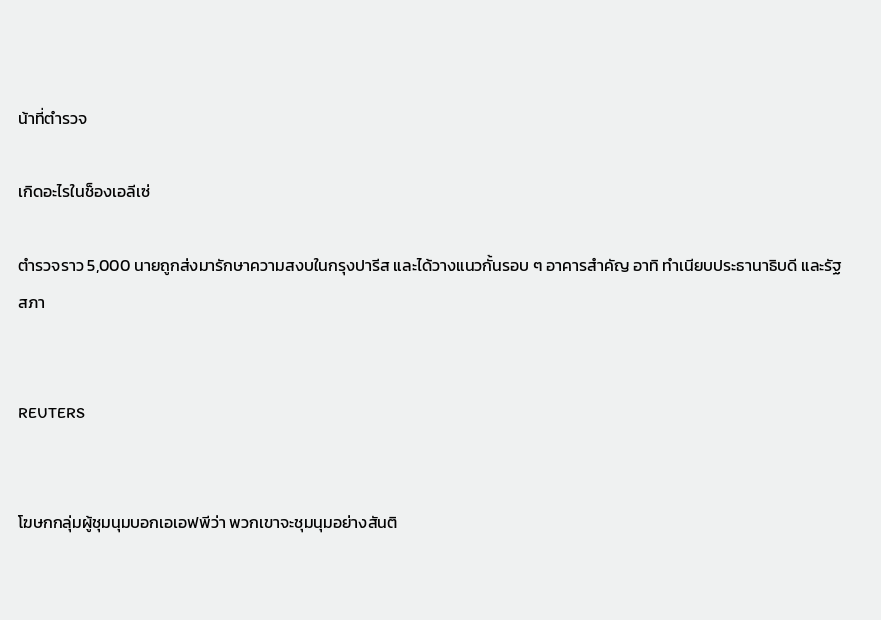น้าที่ตำรวจ

เกิดอะไรในช็องเอลีเซ่

ตำรวจราว 5,000 นายถูกส่งมารักษาความสงบในกรุงปารีส และได้วางแนวกั้นรอบ ๆ อาคารสำคัญ อาทิ ทำเนียบประธานาธิบดี และรัฐสภา


REUTERS


โฆษกกลุ่มผู้ชุมนุมบอกเอเอฟพีว่า พวกเขาจะชุมนุมอย่างสันติ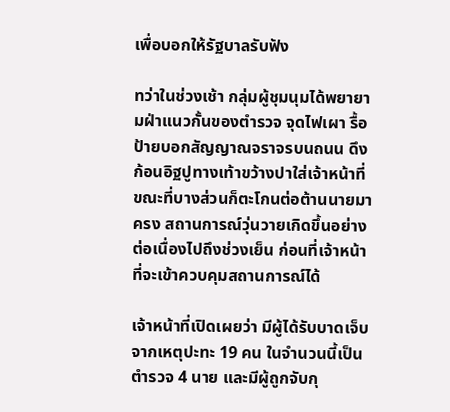เพื่อบอกให้รัฐบาลรับฟัง

ทว่าในช่วงเช้า กลุ่มผู้ชุมนุมได้พยายามฝ่าแนวกั้นของตำรวจ จุดไฟเผา รื้อป้ายบอกสัญญาณจราจรบนถนน ดึงก้อนอิฐปูทางเท้าขว้างปาใส่เจ้าหน้าที่ ขณะที่บางส่วนก็ตะโกนต่อต้านนายมาครง สถานการณ์วุ่นวายเกิดขึ้นอย่างต่อเนื่องไปถึงช่วงเย็น ก่อนที่เจ้าหน้าที่จะเข้าควบคุมสถานการณ์ได้

เจ้าหน้าที่เปิดเผยว่า มีผู้ได้รับบาดเจ็บจากเหตุปะทะ 19 คน ในจำนวนนี้เป็นตำรวจ 4 นาย และมีผู้ถูกจับกุ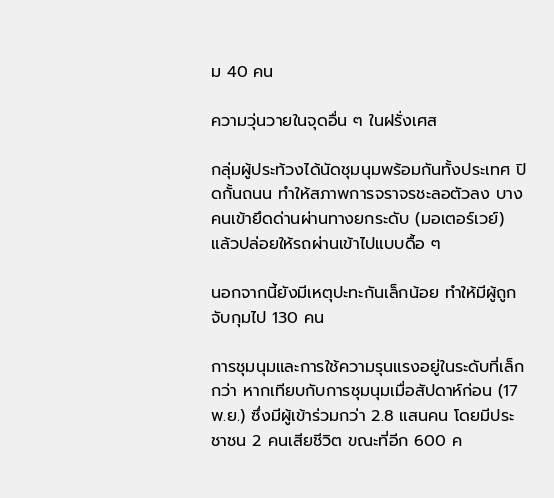ม 40 คน

ความวุ่นวายในจุดอื่น ๆ ในฝรั่งเศส

กลุ่มผู้ประท้วงได้นัดชุมนุมพร้อมกันทั้งประเทศ ปิดกั้นถนน ทำให้สภาพการจราจรชะลอตัวลง บางคนเข้ายึดด่านผ่านทางยกระดับ (มอเตอร์เวย์) แล้วปล่อยให้รถผ่านเข้าไปแบบดื้อ ๆ

นอกจากนี้ยังมีเหตุปะทะกันเล็กน้อย ทำให้มีผู้ถูกจับกุมไป 130 คน

การชุมนุมและการใช้ความรุนแรงอยู่ในระดับที่เล็กกว่า หากเทียบกับการชุมนุมเมื่อสัปดาห์ก่อน (17 พ.ย.) ซึ่งมีผู้เข้าร่วมกว่า 2.8 แสนคน โดยมีประชาชน 2 คนเสียชีวิต ขณะที่อีก 600 ค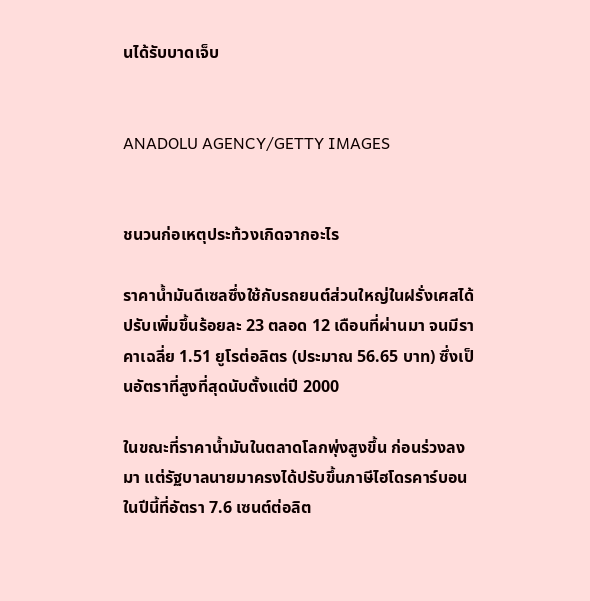นได้รับบาดเจ็บ


ANADOLU AGENCY/GETTY IMAGES


ชนวนก่อเหตุประท้วงเกิดจากอะไร

ราคาน้ำมันดีเซลซึ่งใช้กับรถยนต์ส่วนใหญ่ในฝรั่งเศสได้ปรับเพิ่มขึ้นร้อยละ 23 ตลอด 12 เดือนที่ผ่านมา จนมีราคาเฉลี่ย 1.51 ยูโรต่อลิตร (ประมาณ 56.65 บาท) ซึ่งเป็นอัตราที่สูงที่สุดนับตั้งแต่ปี 2000

ในขณะที่ราคาน้ำมันในตลาดโลกพุ่งสูงขึ้น ก่อนร่วงลงมา แต่รัฐบาลนายมาครงได้ปรับขึ้นภาษีไฮโดรคาร์บอนในปีนี้ที่อัตรา 7.6 เซนต์ต่อลิต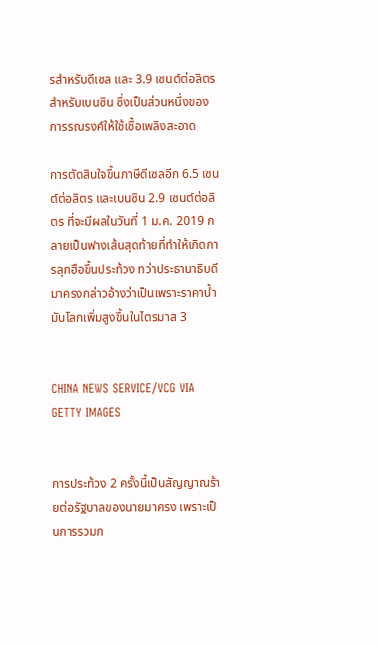รสำหรับดีเซล และ 3.9 เซนต์ต่อลิตรสำหรับเบนซิน ซึ่งเป็นส่วนหนึ่งของการรณรงค์ให้ใช้เชื้อเพลิงสะอาด

การตัดสินใจขึ้นภาษีดีเซลอีก 6.5 เซนต์ต่อลิตร และเบนซิน 2.9 เซนต์ต่อลิตร ที่จะมีผลในวันที่ 1 ม.ค. 2019 กลายเป็นฟางเส้นสุดท้ายที่ทำให้เกิดการลุกฮือขึ้นประท้วง ทว่าประธานาธิบดีมาครงกล่าวอ้างว่าเป็นเพราะราคาน้ำมันโลกเพิ่มสูงขึ้นในไตรมาส 3


CHINA NEWS SERVICE/VCG VIA GETTY IMAGES


การประท้วง 2 ครั้งนี้เป็นสัญญาณร้ายต่อรัฐบาลของนายมาครง เพราะเป็นการรวมก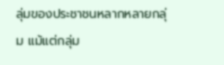ลุ่มของประชาชนหลากหลายกลุ่ม แม้แต่กลุ่ม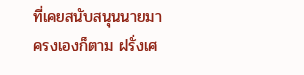ที่เคยสนับสนุนนายมาครงเองก็ตาม ฝรั่งเศ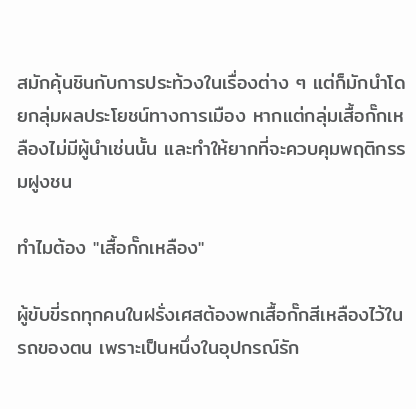สมักคุ้นชินกับการประท้วงในเรื่องต่าง ๆ แต่ก็มักนำโดยกลุ่มผลประโยชน์ทางการเมือง หากแต่กลุ่มเสื้อกั๊กเหลืองไม่มีผู้นำเช่นนั้น และทำให้ยากที่จะควบคุมพฤติกรรมฝูงชน

ทำไมต้อง "เสื้อกั๊กเหลือง"

ผู้ขับขี่รถทุกคนในฝรั่งเศสต้องพกเสื้อกั๊กสีเหลืองไว้ในรถของตน เพราะเป็นหนึ่งในอุปกรณ์รัก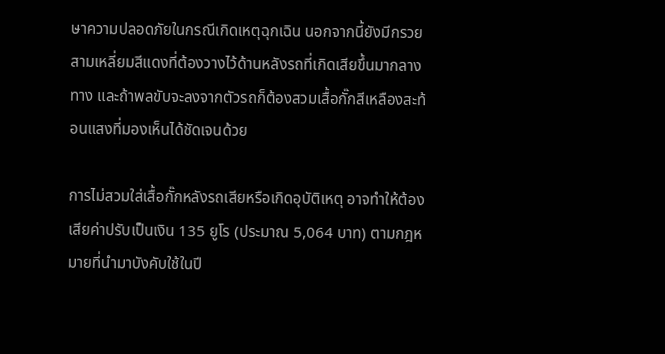ษาความปลอดภัยในกรณีเกิดเหตุฉุกเฉิน นอกจากนี้ยังมีกรวยสามเหลี่ยมสีแดงที่ต้องวางไว้ด้านหลังรถที่เกิดเสียขึ้นมากลางทาง และถ้าพลขับจะลงจากตัวรถก็ต้องสวมเสื้อกั๊กสีเหลืองสะท้อนแสงที่มองเห็นได้ชัดเจนด้วย

การไม่สวมใส่เสื้อกั๊กหลังรถเสียหรือเกิดอุบัติเหตุ อาจทำให้ต้องเสียค่าปรับเป็นเงิน 135 ยูโร (ประมาณ 5,064 บาท) ตามกฎหมายที่นำมาบังคับใช้ในปี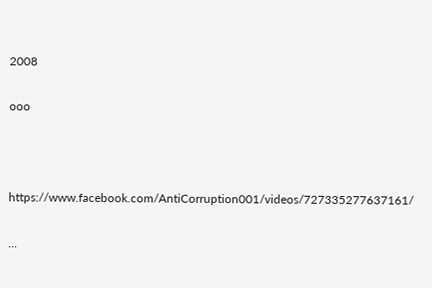2008

ooo



https://www.facebook.com/AntiCorruption001/videos/727335277637161/

...